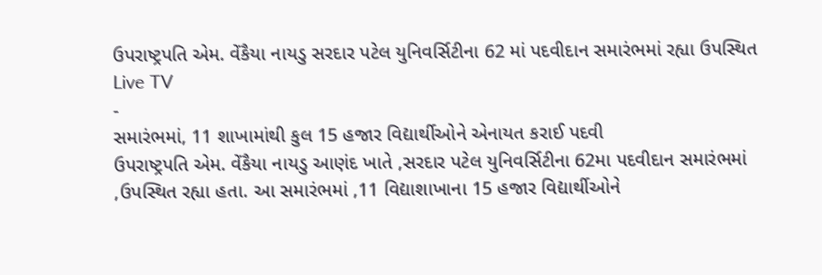ઉપરાષ્ટ્રપતિ એમ. વેંકૈયા નાયડુ સરદાર પટેલ યુનિવર્સિટીના 62 માં પદવીદાન સમારંભમાં રહ્યા ઉપસ્થિત
Live TV
-
સમારંભમાં, 11 શાખામાંથી કુલ 15 હજાર વિદ્યાર્થીઓને એનાયત કરાઈ પદવી
ઉપરાષ્ટ્રપતિ એમ. વેંકૈયા નાયડુ આણંદ ખાતે ,સરદાર પટેલ યુનિવર્સિટીના 62મા પદવીદાન સમારંભમાં ,ઉપસ્થિત રહ્યા હતા. આ સમારંભમાં ,11 વિદ્યાશાખાના 15 હજાર વિદ્યાર્થીઓને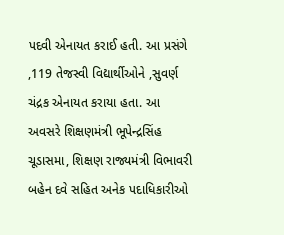પદવી એનાયત કરાઈ હતી. આ પ્રસંગે ,119 તેજસ્વી વિદ્યાર્થીઓને ,સુવર્ણ ચંદ્રક એનાયત કરાયા હતા. આ અવસરે શિક્ષણમંત્રી ભૂપેન્દ્રસિંહ ચૂડાસમા, શિક્ષણ રાજ્યમંત્રી વિભાવરી બહેન દવે સહિત અનેક પદાધિકારીઓ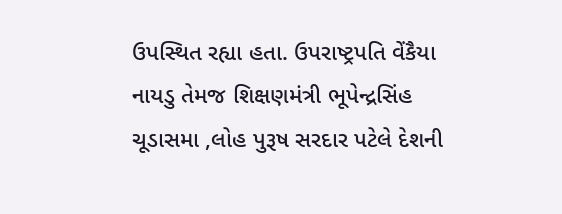ઉપસ્થિત રહ્યા હતા. ઉપરાષ્ટ્રપતિ વેંકૈયા નાયડુ તેમજ શિક્ષણમંત્રી ભૂપેન્દ્રસિંહ ચૂડાસમા ,લોહ પુરૂષ સરદાર પટેલે દેશની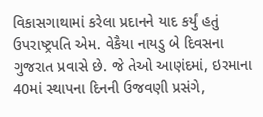વિકાસગાથામાં કરેલા પ્રદાનને યાદ કર્યું હતું
ઉપરાષ્ટ્રપતિ એમ. વેકૈયા નાયડુ બે દિવસના ગુજરાત પ્રવાસે છે. જે તેઓ આણંદમાં, ઇરમાના 40માં સ્થાપના દિનની ઉજવણી પ્રસંગે,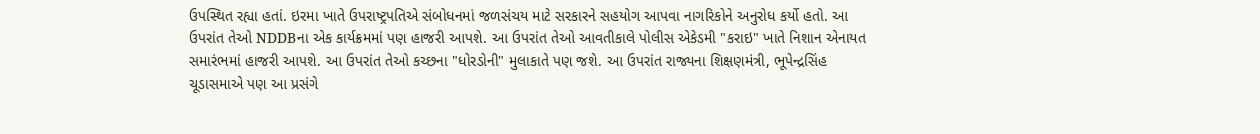ઉપસ્થિત રહ્યા હતાં. ઇરમા ખાતે ઉપરાષ્ટ્રપતિએ સંબોધનમાં જળસંચય માટે સરકારને સહયોગ આપવા નાગરિકોને અનુરોધ કર્યો હતો. આ ઉપરાંત તેઓ NDDBના એક કાર્યક્રમમાં પણ હાજરી આપશે. આ ઉપરાંત તેઓ આવતીકાલે પોલીસ એકેડમી "કરાઇ" ખાતે નિશાન એનાયત સમારંભમાં હાજરી આપશે. આ ઉપરાંત તેઓ કચ્છના "ધોરડોની" મુલાકાતે પણ જશે. આ ઉપરાંત રાજ્યના શિક્ષણમંત્રી, ભૂપેન્દ્રસિંહ ચૂડાસમાએ પણ આ પ્રસંગે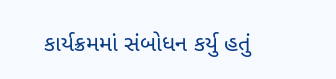કાર્યક્રમમાં સંબોધન કર્યુ હતું